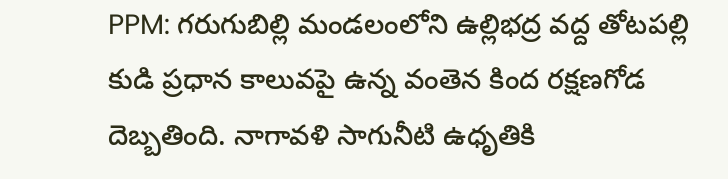PPM: గరుగుబిల్లి మండలంలోని ఉల్లిభద్ర వద్ద తోటపల్లి కుడి ప్రధాన కాలువపై ఉన్న వంతెన కింద రక్షణగోడ దెబ్బతింది. నాగావళి సాగునీటి ఉధృతికి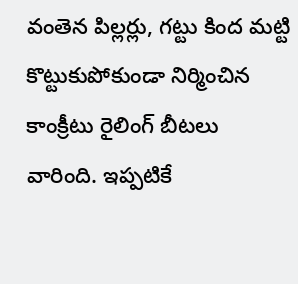వంతెన పిల్లర్లు, గట్టు కింద మట్టి కొట్టుకుపోకుండా నిర్మించిన కాంక్రీటు రైలింగ్ బీటలు వారింది. ఇప్పటికే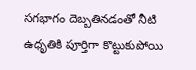సగభాగం దెబ్బతినడంతో నీటి ఉధృతికి పూర్తిగా కొట్టుకుపోయి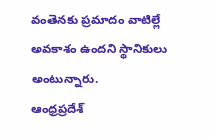వంతెనకు ప్రమాదం వాటిల్లే అవకాశం ఉందని స్థానికులు అంటున్నారు.
ఆంధ్రప్రదేశ్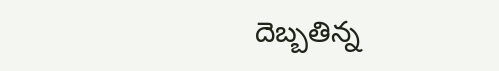దెబ్బతిన్న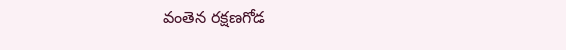వంతెన రక్షణగోడ